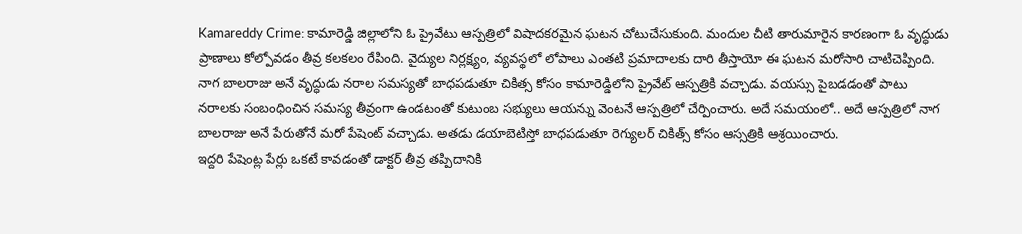Kamareddy Crime: కామారెడ్డి జిల్లాలోని ఓ ప్రైవేటు ఆస్పత్రిలో విషాదకరమైన ఘటన చోటుచేసుకుంది. మందుల చీటి తారుమారైన కారణంగా ఓ వృద్ధుడు ప్రాణాలు కోల్పోవడం తీవ్ర కలకలం రేపింది. వైద్యుల నిర్లక్ష్యం, వ్యవస్థలో లోపాలు ఎంతటి ప్రమాదాలకు దారి తీస్తాయో ఈ ఘటన మరోసారి చాటిచెప్పింది.
నాగ బాలరాజు అనే వృద్ధుడు నరాల సమస్యతో బాధపడుతూ చికిత్స కోసం కామారెడ్డిలోని ప్రైవేట్ ఆస్పత్రికి వచ్చాడు. వయస్సు పైబడడంతో పాటు నరాలకు సంబంధించిన సమస్య తీవ్రంగా ఉండటంతో కుటుంబ సభ్యులు ఆయన్ను వెంటనే ఆస్పత్రిలో చేర్పించారు. అదే సమయంలో.. అదే ఆస్పత్రిలో నాగ బాలరాజు అనే పేరుతోనే మరో పేషెంట్ వచ్చాడు. అతడు డయాబెటిస్తో బాధపడుతూ రెగ్యులర్ చికిత్స్ కోసం ఆస్సత్రికి ఆశ్రయించారు.
ఇద్దరి పేషెంట్ల పేర్లు ఒకటే కావడంతో డాక్టర్ తీవ్ర తప్పిదానికి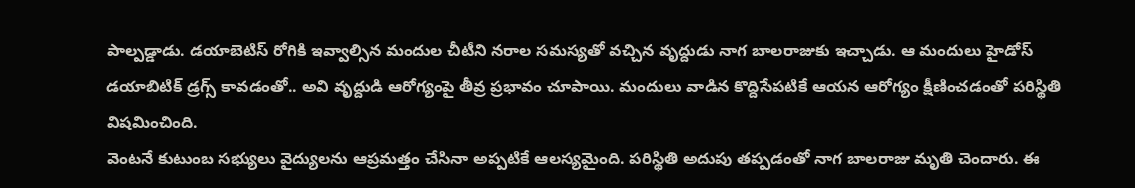పాల్పడ్డాడు. డయాబెటిస్ రోగికి ఇవ్వాల్సిన మందుల చీటీని నరాల సమస్యతో వచ్చిన వృద్దుడు నాగ బాలరాజుకు ఇచ్చాడు. ఆ మందులు హైడోస్ డయాబిటిక్ డ్రగ్స్ కావడంతో.. అవి వృద్దుడి ఆరోగ్యంపై తీవ్ర ప్రభావం చూపాయి. మందులు వాడిన కొద్దిసేపటికే ఆయన ఆరోగ్యం క్షీణించడంతో పరిస్థితి విషమించింది.
వెంటనే కుటుంబ సభ్యులు వైద్యులను ఆప్రమత్తం చేసినా అప్పటికే ఆలస్యమైంది. పరిస్థితి అదుపు తప్పడంతో నాగ బాలరాజు మృతి చెందారు. ఈ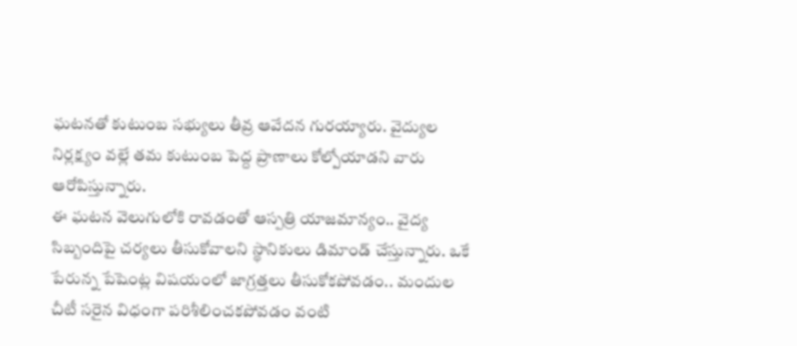ఘటనతో కుటుంబ సభ్యులు తీవ్ర ఆవేదన గురయ్యారు. వైద్యుల నిర్లక్ష్యం వల్లే తమ కుటుంబ పెద్ద ప్రాణాలు కోల్పోయాడని వారు ఆరోపిస్తున్నారు.
ఈ ఘటన వెలుగులోకి రావడంతో ఆస్పత్రి యాజమాన్యం.. వైద్య సిబ్బందిపై చర్యలు తీసుకోవాలని స్థానికులు డిమాండ్ చేస్తున్నారు. ఒకే పేరున్న పేషెంట్ల విషయంలో జాగ్రత్తలు తీసుకోకపోవడం.. మందుల చీటీ సరైన విధంగా పరిశీలించకపోవడం వంటి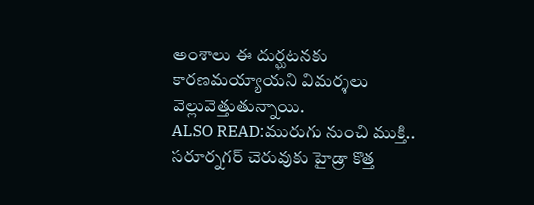అంశాలు ఈ దుర్ఘటనకు కారణమయ్యాయని విమర్శలు వెల్లువెత్తుతున్నాయి.
ALSO READ:మురుగు నుంచి ముక్తి.. సరూర్నగర్ చెరువుకు హైడ్రా కొత్త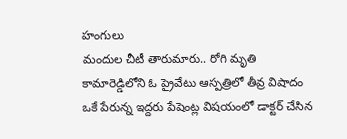హంగులు
మందుల చీటీ తారుమారు.. రోగి మృతి
కామారెడ్డిలోని ఓ ప్రైవేటు ఆస్పత్రిలో తీవ్ర విషాదం
ఒకే పేరున్న ఇద్దరు పేషెంట్ల విషయంలో డాక్టర్ చేసిన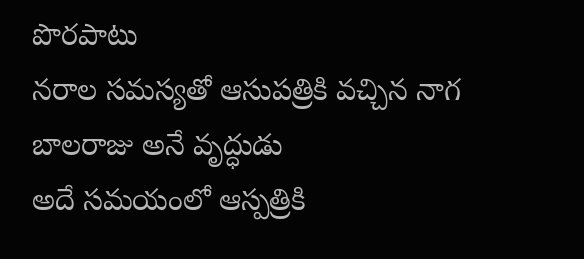పొరపాటు
నరాల సమస్యతో ఆసుపత్రికి వచ్చిన నాగ బాలరాజు అనే వృద్ధుడు
అదే సమయంలో ఆస్పత్రికి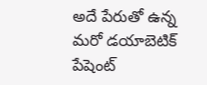అదే పేరుతో ఉన్న మరో డయాబెటిక్ పేషెంట్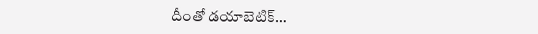దీంతో డయాబెటిక్…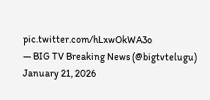pic.twitter.com/hLxwOkWA3o
— BIG TV Breaking News (@bigtvtelugu) January 21, 2026